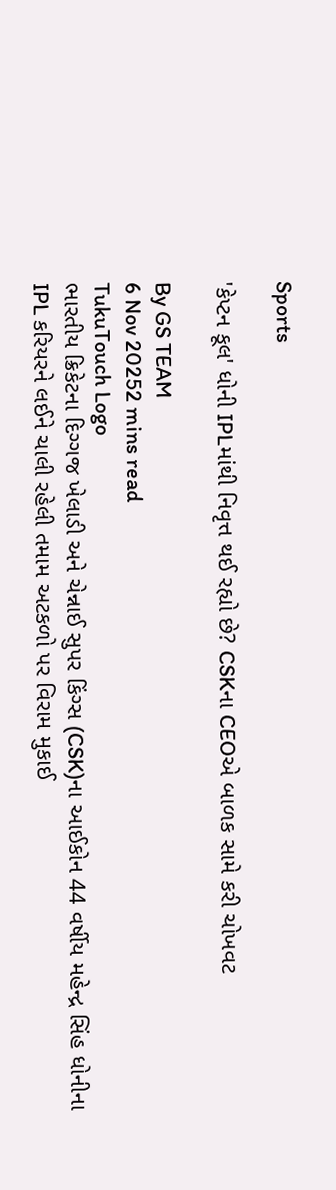Sports

'કેપ્ટન કૂલ' ધોની IPLમાંથી નિવૃત્ત થઈ રહ્યો છે? CSKના CEOએ બાળક સામે કરી ચોખવટ

By GS TEAM
6 Nov 20252 mins read
TukuTouch Logo
ભારતીય ક્રિકેટના દિગ્ગજ ખેલાડી અને ચેન્નાઈ સુપર કિંગ્સ (CSK)ના આઈકોન 44 વર્ષીય મહેન્દ્ર સિંહ ધોનીના IPL કરિયરને લઈને ચાલી રહેલી તમામ અટકળો પર વિરામ મુકાઈ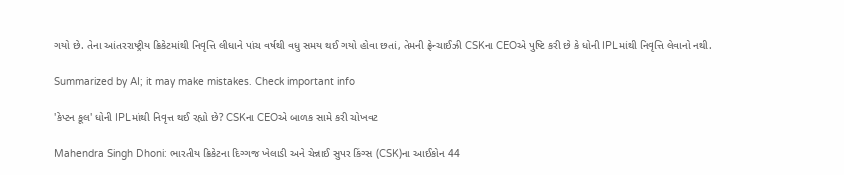ગયો છે. તેના આંતરરાષ્ટ્રીય ક્રિકેટમાંથી નિવૃત્તિ લીધાને પાંચ વર્ષથી વધુ સમય થઈ ગયો હોવા છતાં, તેમની ફ્રેન્ચાઈઝી CSKના CEOએ પુષ્ટિ કરી છે કે ધોની IPLમાંથી નિવૃત્તિ લેવાનો નથી.

Summarized by AI; it may make mistakes. Check important info

'કેપ્ટન કૂલ' ધોની IPLમાંથી નિવૃત્ત થઈ રહ્યો છે? CSKના CEOએ બાળક સામે કરી ચોખવટ

Mahendra Singh Dhoni: ભારતીય ક્રિકેટના દિગ્ગજ ખેલાડી અને ચેન્નાઈ સુપર કિંગ્સ (CSK)ના આઈકોન 44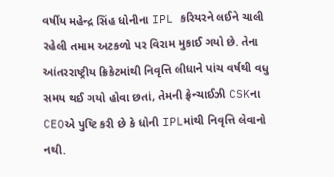વર્ષીય મહેન્દ્ર સિંહ ધોનીના IPL કરિયરને લઈને ચાલી રહેલી તમામ અટકળો પર વિરામ મુકાઈ ગયો છે. તેના આંતરરાષ્ટ્રીય ક્રિકેટમાંથી નિવૃત્તિ લીધાને પાંચ વર્ષથી વધુ સમય થઈ ગયો હોવા છતાં, તેમની ફ્રેન્ચાઈઝી CSKના CEOએ પુષ્ટિ કરી છે કે ધોની IPLમાંથી નિવૃત્તિ લેવાનો નથી.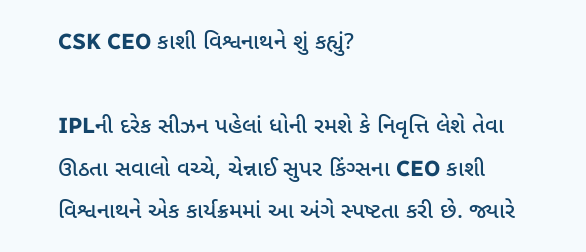CSK CEO કાશી વિશ્વનાથને શું કહ્યું?

IPLની દરેક સીઝન પહેલાં ધોની રમશે કે નિવૃત્તિ લેશે તેવા ઊઠતા સવાલો વચ્ચે, ચેન્નાઈ સુપર કિંગ્સના CEO કાશી વિશ્વનાથને એક કાર્યક્રમમાં આ અંગે સ્પષ્ટતા કરી છે. જ્યારે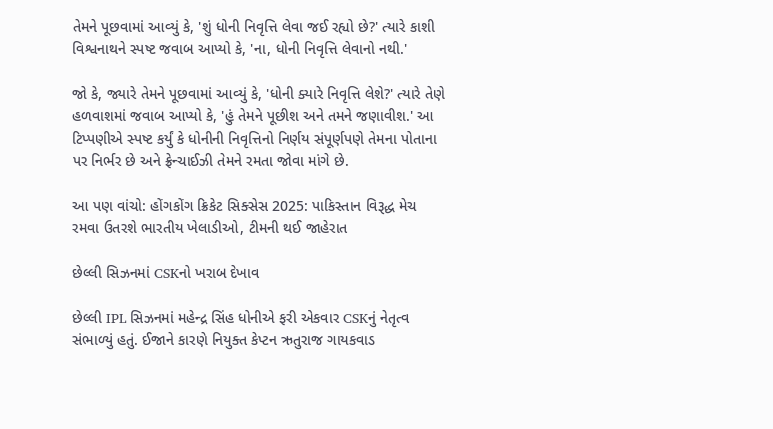તેમને પૂછવામાં આવ્યું કે, 'શું ધોની નિવૃત્તિ લેવા જઈ રહ્યો છે?' ત્યારે કાશી વિશ્વનાથને સ્પષ્ટ જવાબ આપ્યો કે, 'ના, ધોની નિવૃત્તિ લેવાનો નથી.'

જો કે, જ્યારે તેમને પૂછવામાં આવ્યું કે, 'ધોની ક્યારે નિવૃત્તિ લેશે?' ત્યારે તેણે હળવાશમાં જવાબ આપ્યો કે, 'હું તેમને પૂછીશ અને તમને જણાવીશ.' આ ટિપ્પણીએ સ્પષ્ટ કર્યું કે ધોનીની નિવૃત્તિનો નિર્ણય સંપૂર્ણપણે તેમના પોતાના પર નિર્ભર છે અને ફ્રેન્ચાઈઝી તેમને રમતા જોવા માંગે છે.

આ પણ વાંચો: હોંગકોંગ ક્રિકેટ સિક્સેસ 2025: પાકિસ્તાન વિરૂદ્ધ મેચ રમવા ઉતરશે ભારતીય ખેલાડીઓ, ટીમની થઈ જાહેરાત

છેલ્લી સિઝનમાં CSKનો ખરાબ દેખાવ

છેલ્લી IPL સિઝનમાં મહેન્દ્ર સિંહ ધોનીએ ફરી એકવાર CSKનું નેતૃત્વ સંભાળ્યું હતું. ઈજાને કારણે નિયુક્ત કેપ્ટન ઋતુરાજ ગાયકવાડ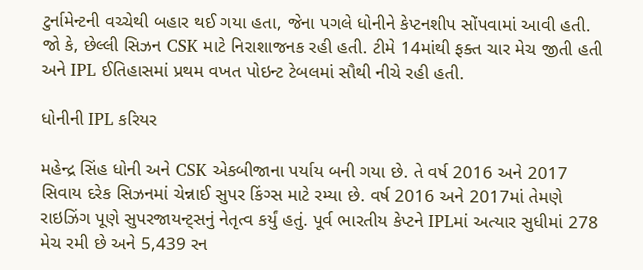ટુર્નામેન્ટની વચ્ચેથી બહાર થઈ ગયા હતા, જેના પગલે ધોનીને કેપ્ટનશીપ સોંપવામાં આવી હતી. જો કે, છેલ્લી સિઝન CSK માટે નિરાશાજનક રહી હતી. ટીમે 14માંથી ફક્ત ચાર મેચ જીતી હતી અને IPL ઈતિહાસમાં પ્રથમ વખત પોઇન્ટ ટેબલમાં સૌથી નીચે રહી હતી.

ધોનીની IPL કરિયર

મહેન્દ્ર સિંહ ધોની અને CSK એકબીજાના પર્યાય બની ગયા છે. તે વર્ષ 2016 અને 2017 સિવાય દરેક સિઝનમાં ચેન્નાઈ સુપર કિંગ્સ માટે રમ્યા છે. વર્ષ 2016 અને 2017માં તેમણે રાઇઝિંગ પૂણે સુપરજાયન્ટ્સનું નેતૃત્વ કર્યું હતું. પૂર્વ ભારતીય કેપ્ટને IPLમાં અત્યાર સુધીમાં 278 મેચ રમી છે અને 5,439 રન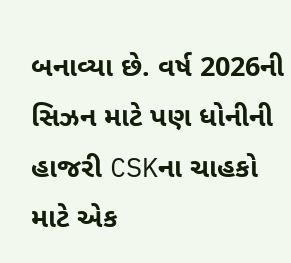બનાવ્યા છે. વર્ષ 2026ની સિઝન માટે પણ ધોનીની હાજરી CSKના ચાહકો માટે એક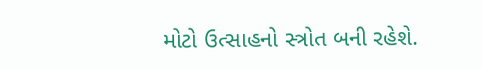મોટો ઉત્સાહનો સ્ત્રોત બની રહેશે.